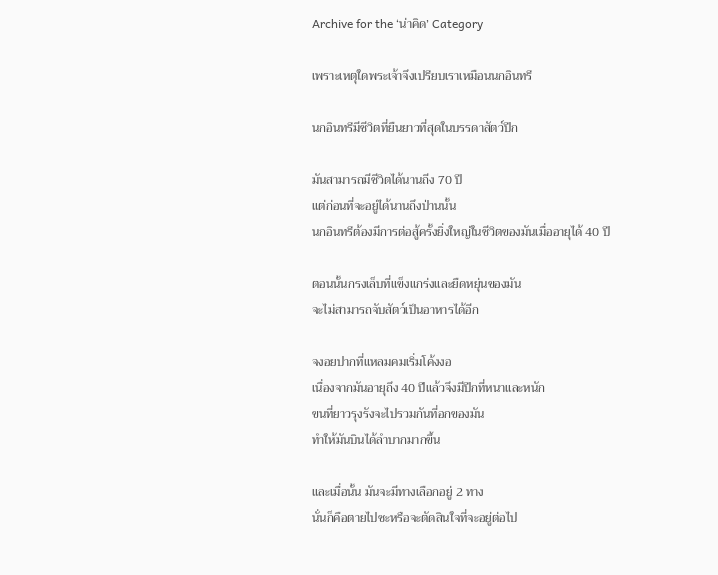Archive for the ‘น่าคิด’ Category

เพราะเหตุใดพระเจ้าจึงเปรียบเราเหมือนนกอินทรี

นกอินทรีมีชีวิตที่ยืนยาวที่สุดในบรรดาสัตว์ปีก

มันสามารถมีชีวิตได้นานถีง 70 ปี
แต่ก่อนที่จะอยู่ได้นานถึงป่านนั้น
นกอินทรีต้องมีการต่อสู้ครั้งยิ่งใหญ่ในชีวิตของมันเมื่ออายุได้ 40 ปี

ตอนนั้นกรงเล็บที่แข็งแกร่งและยืดหยุ่นของมัน
จะไม่สามารถจับสัตว์เป็นอาหารได้อีก

จงอยปากที่แหลมคมเริ่มโค้งงอ
เนื่องจากมันอายุถึง 40 ปีแล้วจึงมีปีกที่หนาและหนัก
ขนที่ยาวรุงรังจะไปรวมกันที่อกของมัน
ทำให้มันบินได้ลำบากมากขึ้น

และเมื่อนั้น มันจะมีทางเลือกอยู่ 2 ทาง
นั่นก็คือตายไปซะหรือจะตัดสินใจที่จะอยู่ต่อไป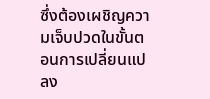ซึ่งต้องเผชิญความเจ็บปวดในขั้นตอนการเปลี่ยนแปลง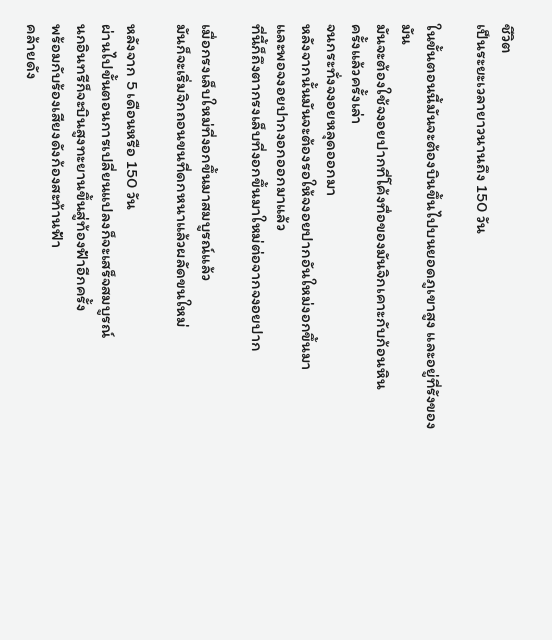ชีวิต
เป็นระยะเวลายาวนานถึง 150 วัน

ในขั้นตอนนี้มันจะต้องบินขึ้นไปบนยอดภูเขาสูง และอยู่ที่รังของมัน
มันจะต้องใช้จงอยปากที่โค้งทื่อของมันจิกเคาะกับก้อนหิน
ครั้งแล้วครั้งเล่า
จนกระทั่งจงอยหลุดออกมา
หลังจากนั้นมันจะต้องรอให้จงอยปากอันใหม่งอกขึ้นมา
และพอจงอยปากงอกออกมาแล้ว
ที่นี้ก็ถึงตากรงเล็บที่งอกขึ้นมาใหม่ต่อจากจงอยปาก

เมื่อกรงเล็บใหม่ที่งอกขึ้นมาสมบูรณ์แล้ว
มันก็จะเริ่มจิกถอนขนที่ดกหนาแล้วผลัดขนใหม่

หลังจาก 5 เดือนหรือ 150 วัน
ผ่านไปขั้นตอนการเปลี่ยนแปลงก็จะเสร็จสมบูรณ์
นกอินทรีก็จะบินสูงทะยานขึ้นสู่ท้องฟ้าอีกครั้ง
พร้อมกับร้องเสียงดังก้องสะท้านฟ้า
คล้ายดัง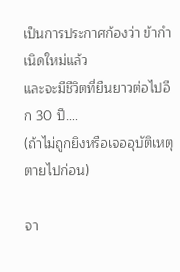เป็นการประกาศก้องว่า ข้ากำเนิดใหม่แล้ว
และจะมีชีวิตที่ยืนยาวต่อไปอีก 30 ปี….
(ถ้าไม่ถูกยิงหรือเจออุบัติเหตุตายไปก่อน)

จา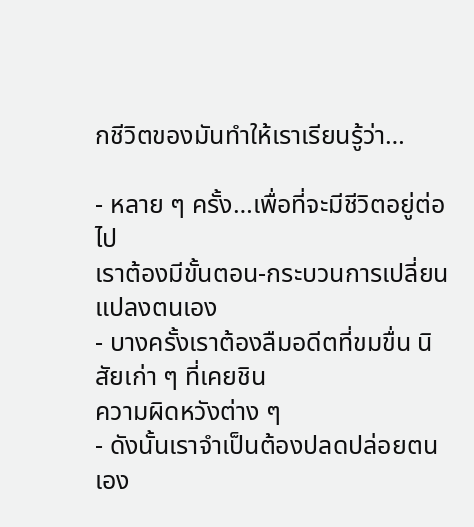กชีวิตของมันทำให้เราเรียนรู้ว่า…

- หลาย ๆ ครั้ง…เพื่อที่จะมีชีวิตอยู่ต่อไป
เราต้องมีขั้นตอน-กระบวนการเปลี่ยนแปลงตนเอง
- บางครั้งเราต้องลืมอดีตที่ขมขื่น นิสัยเก่า ๆ ที่เคยชิน
ความผิดหวังต่าง ๆ
- ดังนั้นเราจำเป็นต้องปลดปล่อยตนเอง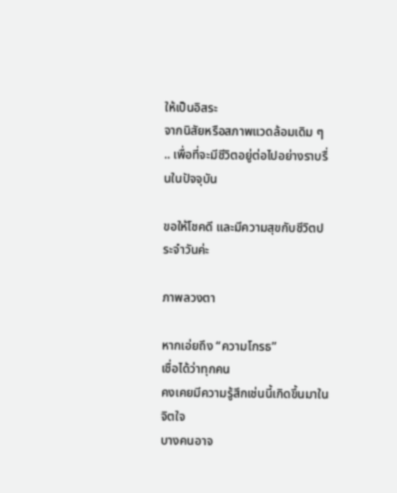ให้เป็นอิสระ
จากนิสัยหรือสภาพแวดล้อมเดิม ๆ
.. เพื่อที่จะมีชีวิตอยู่ต่อไปอย่างราบรื่นในปัจจุบัน

ขอให้โชคดี และมีความสุขกับชีวิตประจำวันค่ะ

ภาพลวงตา

หากเอ่ยถึง “ความโกรธ”
เชื่อได้ว่าทุกคน
คงเคยมีความรู้สึกเช่นนี้เกิดขึ้นมาในจิตใจ
บางคนอาจ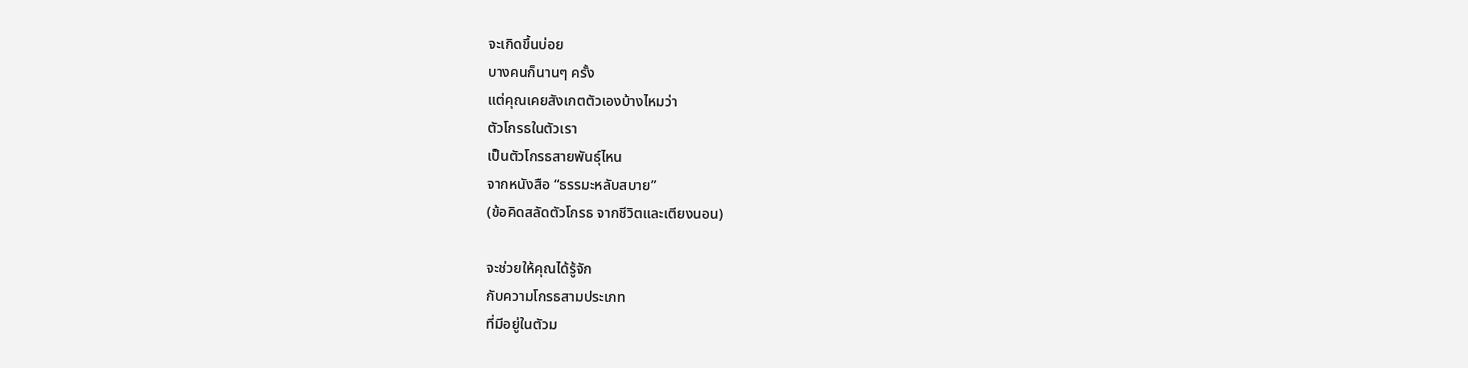จะเกิดขึ้นบ่อย
บางคนก็นานๆ ครั้ง
แต่คุณเคยสังเกตตัวเองบ้างไหมว่า
ตัวโกรธในตัวเรา
เป็นตัวโกรธสายพันธุ์ไหน
จากหนังสือ “ธรรมะหลับสบาย”
(ข้อคิดสลัดตัวโกรธ จากชีวิตและเตียงนอน)

จะช่วยให้คุณได้รู้จัก
กับความโกรธสามประเภท
ที่มีอยู่ในตัวม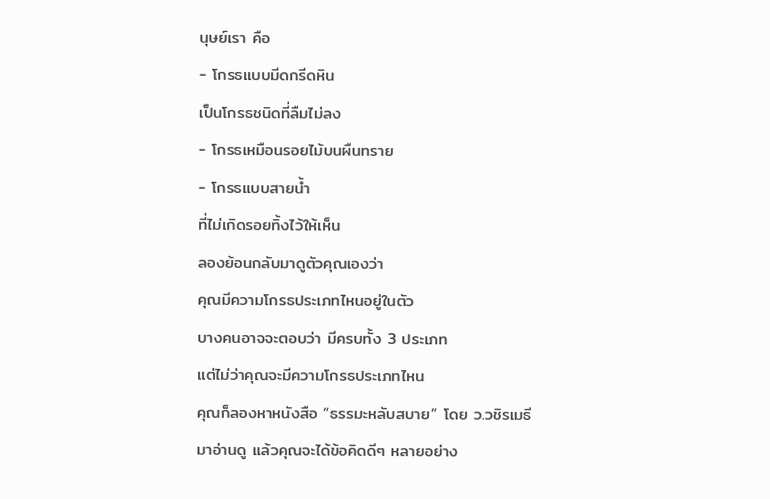นุษย์เรา คือ
- โกรธแบบมีดกรีดหิน
เป็นโกรธชนิดที่ลืมไม่ลง
- โกรธเหมือนรอยไม้บนผืนทราย
- โกรธแบบสายน้ำ
ที่ไม่เกิดรอยทิ้งไว้ให้เห็น
ลองย้อนกลับมาดูตัวคุณเองว่า
คุณมีความโกรธประเภทไหนอยู่ในตัว
บางคนอาจจะตอบว่า มีครบทั้ง 3 ประเภท
แต่ไม่ว่าคุณจะมีความโกรธประเภทไหน
คุณก็ลองหาหนังสือ “ธรรมะหลับสบาย” โดย ว.วชิรเมธี
มาอ่านดู แล้วคุณจะได้ข้อคิดดีๆ หลายอย่าง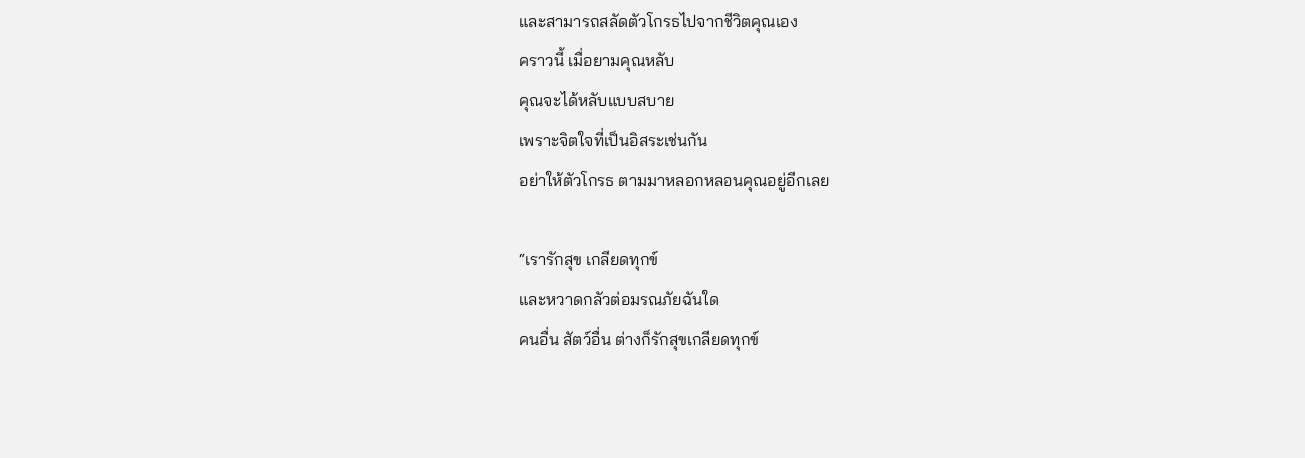และสามารถสลัดตัวโกรธไปจากชีวิตคุณเอง
คราวนี้ เมื่อยามคุณหลับ
คุณจะได้หลับแบบสบาย
เพราะจิตใจที่เป็นอิสระเช่นกัน
อย่าให้ตัวโกรธ ตามมาหลอกหลอนคุณอยู่อีกเลย

“เรารักสุข เกลียดทุกข์
และหวาดกลัวต่อมรณภัยฉันใด
คนอื่น สัตว์อื่น ต่างก็รักสุขเกลียดทุกข์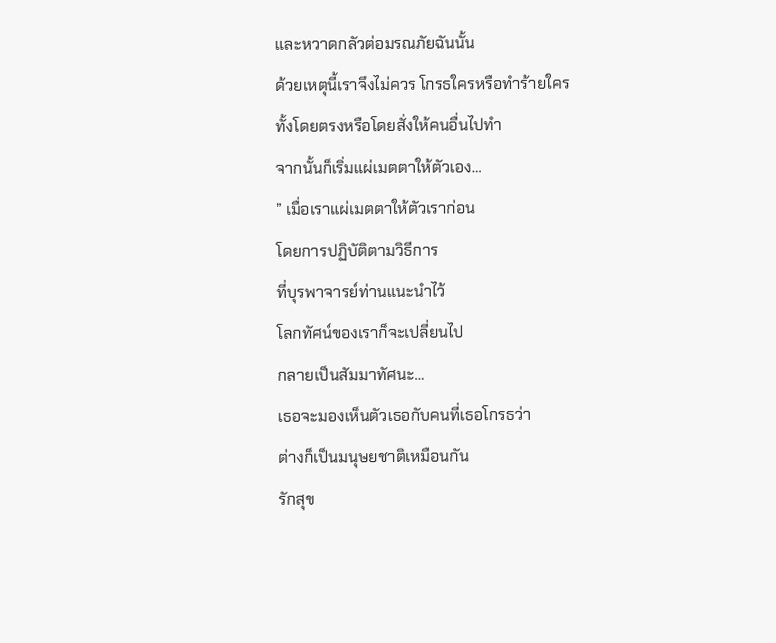และหวาดกลัวต่อมรณภัยฉันนั้น
ด้วยเหตุนี้เราจึงไม่ควร โกรธใครหรือทำร้ายใคร
ทั้งโดยตรงหรือโดยสั่งให้คนอื่นไปทำ
จากนั้นก็เริ่มแผ่เมตตาให้ตัวเอง…
” เมื่อเราแผ่เมตตาให้ตัวเราก่อน
โดยการปฏิบัติตามวิธีการ
ที่บุรพาจารย์ท่านแนะนำไว้
โลกทัศน์ของเราก็จะเปลี่ยนไป
กลายเป็นสัมมาทัศนะ…
เธอจะมองเห็นตัวเธอกับคนที่เธอโกรธว่า
ต่างก็เป็นมนุษยชาติเหมือนกัน
รักสุข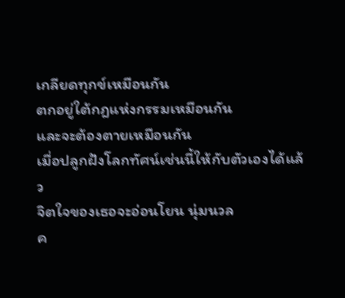เกลียดทุกข์เหมือนกัน
ตกอยู่ใต้กฎแห่งกรรมเหมือนกัน
และจะต้องตายเหมือนกัน
เมื่อปลูกฝังโลกทัศน์เช่นนี้ให้กับตัวเองได้แล้ว
จิตใจของเธอจะอ่อนโยน นุ่มนวล
ค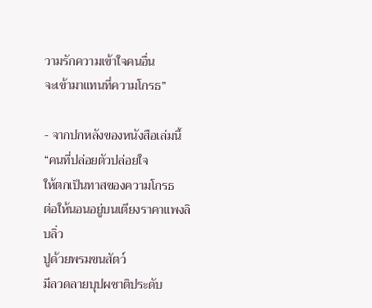วามรักความเข้าใจคนอื่น
จะเข้ามาแทนที่ความโกรธ”

- จากปกหลังของหนังสือเล่มนี้
“คนที่ปล่อยตัวปล่อยใจ
ให้ตกเป็นทาสของความโกรธ
ต่อให้นอนอยู่บนเตียงราคาแพงลิบลิ่ว
ปูด้วยพรมขนสัตว์
มีลวดลายบุปผชาติประดับ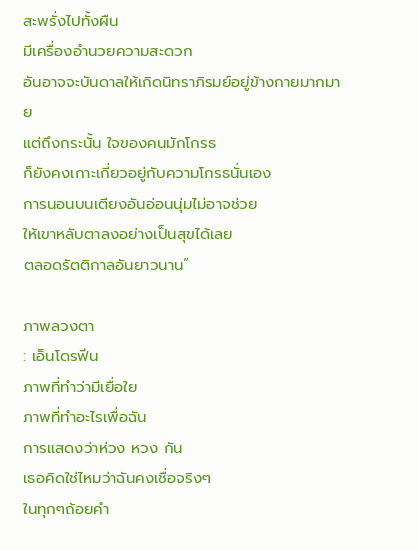สะพรั่งไปทั้งผืน
มีเครื่องอำนวยความสะดวก
อันอาจจะบันดาลให้เกิดนิทราภิรมย์อยู่ข้างกายมากมาย
แต่ถึงกระนั้น ใจของคนมักโกรธ
ก็ยังคงเกาะเกี่ยวอยู่กับความโกรธนั่นเอง
การนอนบนเตียงอันอ่อนนุ่มไม่อาจช่วย
ให้เขาหลับตาลงอย่างเป็นสุขได้เลย
ตลอดรัตติกาลอันยาวนาน”

ภาพลวงตา
: เอ็นโดรฟีน
ภาพที่ทำว่ามีเยื่อใย
ภาพที่ทำอะไรเพื่อฉัน
การแสดงว่าห่วง หวง กัน
เธอคิดใช่ไหมว่าฉันคงเชื่อจริงๆ
ในทุกๆถ้อยคำ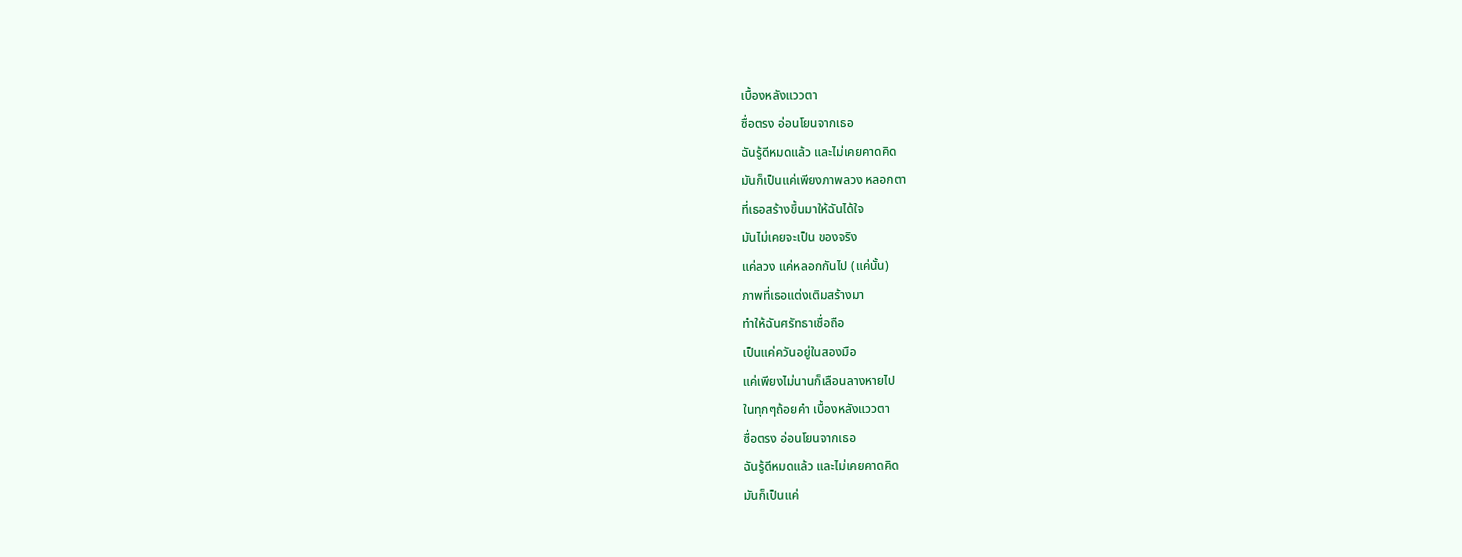เบื้องหลังแววตา
ซื่อตรง อ่อนโยนจากเธอ
ฉันรู้ดีหมดแล้ว และไม่เคยคาดคิด
มันก็เป็นแค่เพียงภาพลวง หลอกตา
ที่เธอสร้างขึ้นมาให้ฉันได้ใจ
มันไม่เคยจะเป็น ของจริง
แค่ลวง แค่หลอกกันไป (แค่นั้น)
ภาพที่เธอแต่งเติมสร้างมา
ทำให้ฉันศรัทธาเชื่อถือ
เป็นแค่ควันอยู่ในสองมือ
แค่เพียงไม่นานก็เลือนลางหายไป
ในทุกๆถ้อยคำ เบื้องหลังแววตา
ซื่อตรง อ่อนโยนจากเธอ
ฉันรู้ดีหมดแล้ว และไม่เคยคาดคิด
มันก็เป็นแค่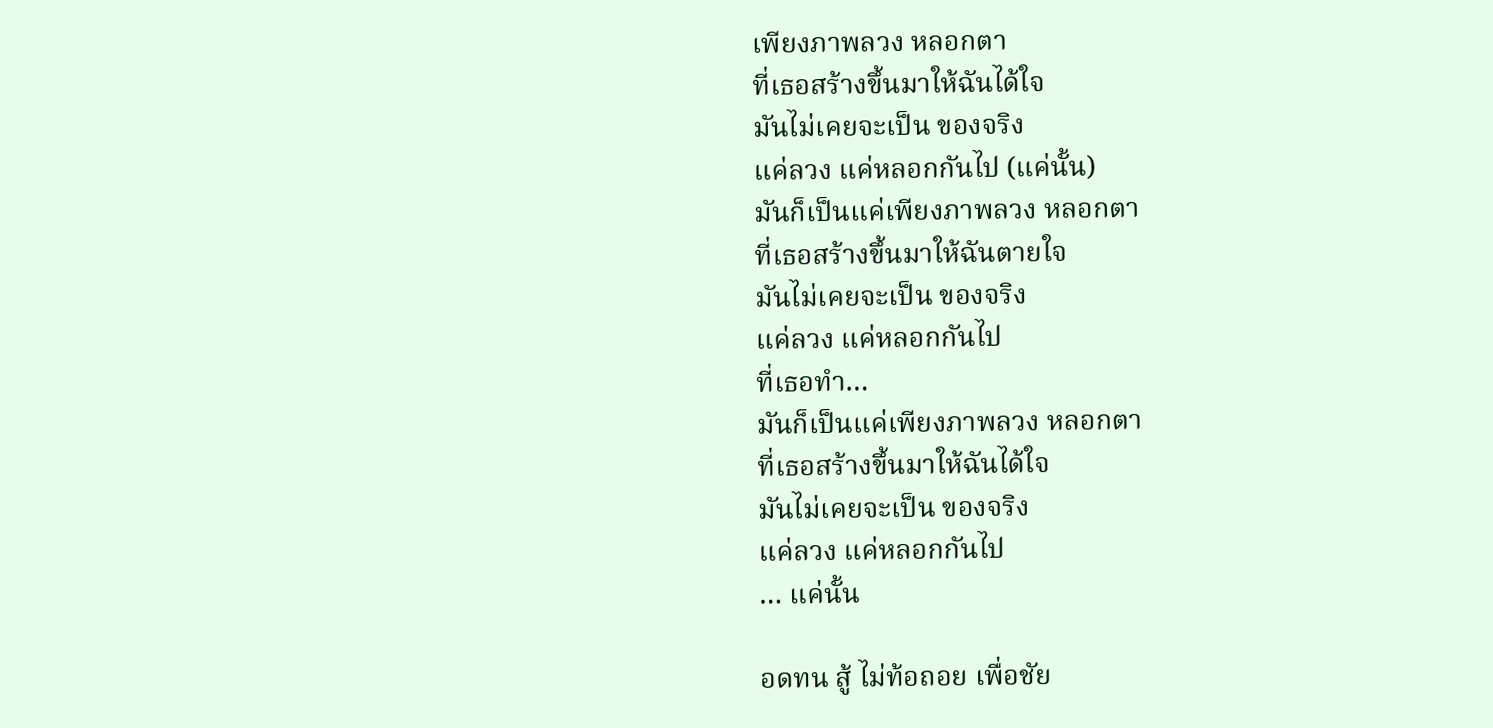เพียงภาพลวง หลอกตา
ที่เธอสร้างขึ้นมาให้ฉันได้ใจ
มันไม่เคยจะเป็น ของจริง
แค่ลวง แค่หลอกกันไป (แค่นั้น)
มันก็เป็นแค่เพียงภาพลวง หลอกตา
ที่เธอสร้างขึ้นมาให้ฉันตายใจ
มันไม่เคยจะเป็น ของจริง
แค่ลวง แค่หลอกกันไป
ที่เธอทำ…
มันก็เป็นแค่เพียงภาพลวง หลอกตา
ที่เธอสร้างขึ้นมาให้ฉันได้ใจ
มันไม่เคยจะเป็น ของจริง
แค่ลวง แค่หลอกกันไป
… แค่นั้น

อดทน สู้ ไม่ท้อถอย เพื่อชัย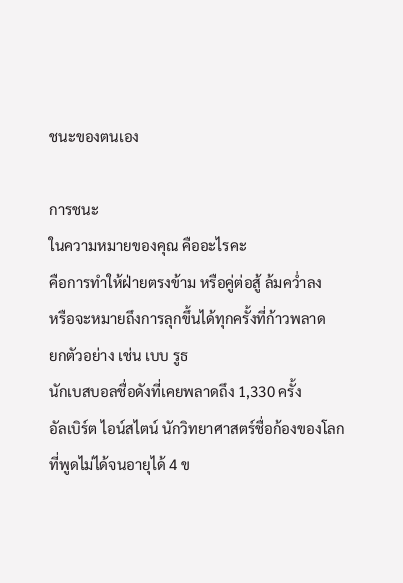ชนะของตนเอง

การชนะ
ในความหมายของคุณ คืออะไรคะ
คือการทำให้ฝ่ายตรงข้าม หรือคู่ต่อสู้ ล้มคว่ำลง
หรือจะหมายถึงการลุกขึ้นได้ทุกครั้งที่ก้าวพลาด
ยกตัวอย่าง เช่น เบบ รูธ
นักเบสบอลชื่อดังที่เคยพลาดถึง 1,330 ครั้ง
อัลเบิร์ต ไอน์สไตน์ นักวิทยาศาสตร์ชื่อก้องของโลก
ที่พูดไม่ได้จนอายุได้ 4 ข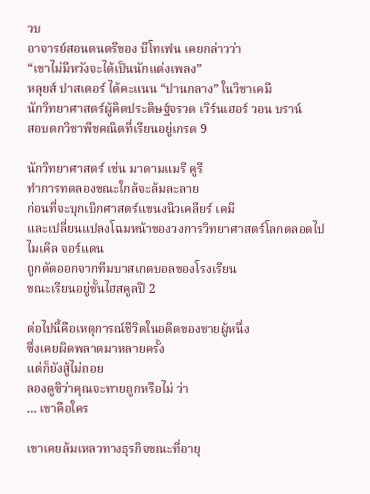วบ
อาจารย์สอนดนตรีของ บีโทเฟน เคยกล่าวว่า
“เขาไม่มีหวังจะได้เป็นนักแต่งเพลง”
หลุยส์ ปาสเตอร์ ได้คะแนน “ปานกลาง” ในวิชาเคมี
นักวิทยาศาสตร์ผู้คิดประดิษฐ์จรวด เวิร์นเฮอร์ วอน บราน์
สอบตกวิชาพีชคณิตที่เรียนอยู่เกรด 9

นักวิทยาศาสตร์ เช่น มาดามแมรี คูรี
ทำการทดลองขณะใกล้จะล้มละลาย
ก่อนที่จะบุกเบิกศาสตร์แขนงนิวเคลียร์ เคมี
และเปลี่ยนแปลงโฉมหน้าของวงการวิทยาศาสตร์โลกตลอดไป
ไมเคิล จอร์แดน
ถูกตัดออกจากทีมบาสเกตบอลของโรงเรียน
ขณะเรียนอยู่ชั้นไฮสคูลปี 2

ต่อไปนี้คือเหตุการณ์ชีวิตในอดีตของชายผู้หนึ่ง
ซึ่งเคยผิดพลาดมาหลายครั้ง
แต่ก็ยังสู้ไม่ถอย
ลองดูซิว่าคุณจะทายถูกหรือไม่ ว่า
… เขาคือใคร

เขาเคยล้มเหลวทางธุรกิจขณะที่อายุ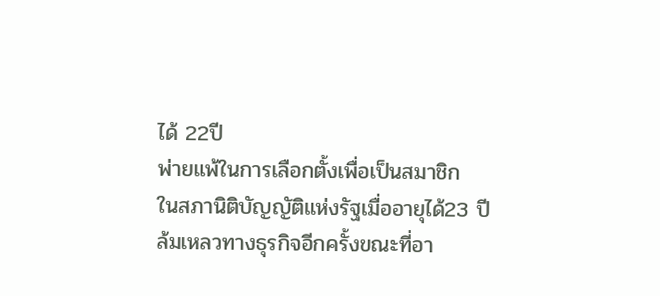ได้ 22ปี
พ่ายแพ้ในการเลือกตั้งเพื่อเป็นสมาชิก
ในสภานิติบัญญัติแห่งรัฐเมื่ออายุได้23 ปี
ล้มเหลวทางธุรกิจอีกครั้งขณะที่อา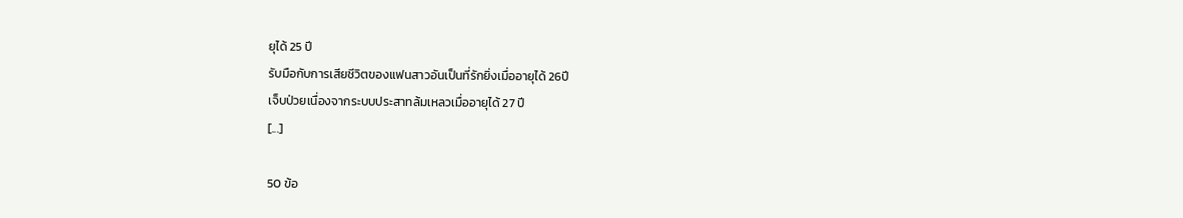ยุได้ 25 ปี
รับมือกับการเสียชีวิตของแฟนสาวอันเป็นที่รักยิ่งเมื่ออายุได้ 26ปี
เจ็บป่วยเนื่องจากระบบประสาทล้มเหลวเมื่ออายุได้ 27 ปี
[...]

50 ข้อ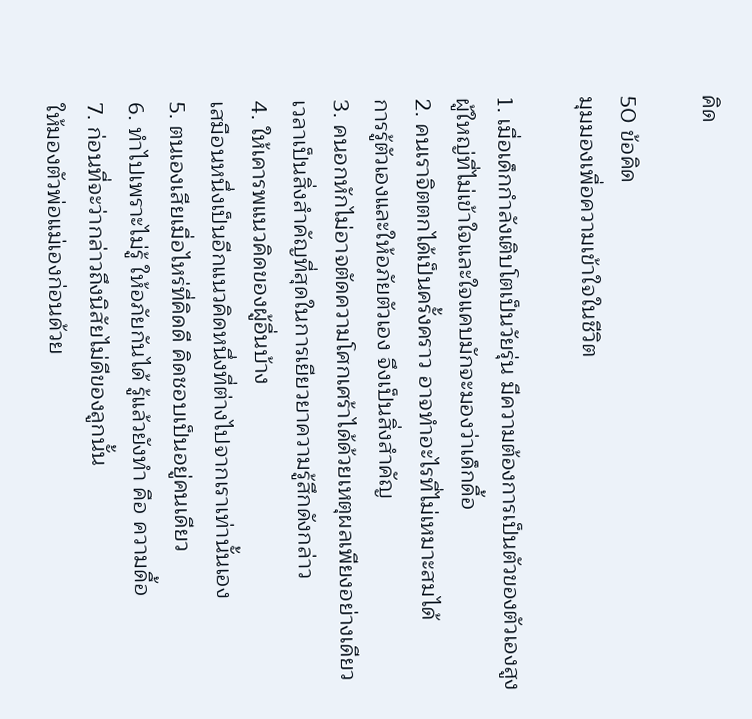คิด

50 ข้อคิด
มุมมองเพื่อความเข้าใจในชีวิต

1. เมื่อเด็กกำลังเติบโตเป็นวัยรุ่น มีความต้องการเป็นตัวของตัวเองสูง
ผู้ใหญ่ที่ไม่เข้าใจและใจแคบมักจะมองว่าเด็กดื้อ
2. คนเราจิตตกได้เป็นครั้งคราว อาจทำอะไรที่ไม่เหมาะสมได้
การรู้ตัวเองและให้อภัยตัวเอง จึงเป็นสิ่งสำคัญ
3. คนอกหักไม่อาจตัดความโศกเศร้าได้ด้วยเหตุผลเพียงอย่างเดียว
เวลาเป็นสิ่งสำคัญที่สุดในการเยียวยาความรู้สึกดังกล่าว
4. ให้เคารพแนวคิดของผู้อื่นบ้าง
เสมือนหนึ่งเป็นอีกแนวคิดหนึ่งที่ต่างไปจากเราเท่านั้นเอง
5. ตนเองเสียเมื่อไหร่ที่คิดดี คิดชอบเป็นอยู่คนเดียว
6. ทำไปเพราะไม่รู้ ให้อภัยกันได้ รู้แล้วยังทำ คือ ความดื้อ
7. ก่อนที่จะว่ากล่าวถึงนิสัยไม่ดีของลูกนั้น
ให้มองตัวพ่อแม่เองก่อนด้วย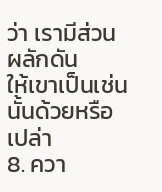ว่า เรามีส่วนผลักดัน
ให้เขาเป็นเช่นนั้นด้วยหรือเปล่า
8. ควา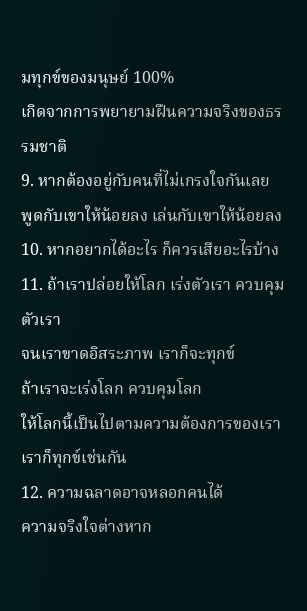มทุกข์ของมนุษย์ 100%
เกิดจากการพยายามฝืนความจริงของธรรมชาติ
9. หากต้องอยู่กับคนที่ไม่เกรงใจกันเลย
พูดกับเขาให้น้อยลง เล่นกับเขาให้น้อยลง
10. หากอยากได้อะไร ก็ควรเสียอะไรบ้าง
11. ถ้าเราปล่อยให้โลก เร่งตัวเรา ควบคุมตัวเรา
จนเราขาดอิสระภาพ เราก็จะทุกข์
ถ้าเราจะเร่งโลก ควบคุมโลก
ให้โลกนี้เป็นไปตามความต้องการของเรา
เราก็ทุกข์เช่นกัน
12. ความฉลาดอาจหลอกคนได้
ความจริงใจต่างหาก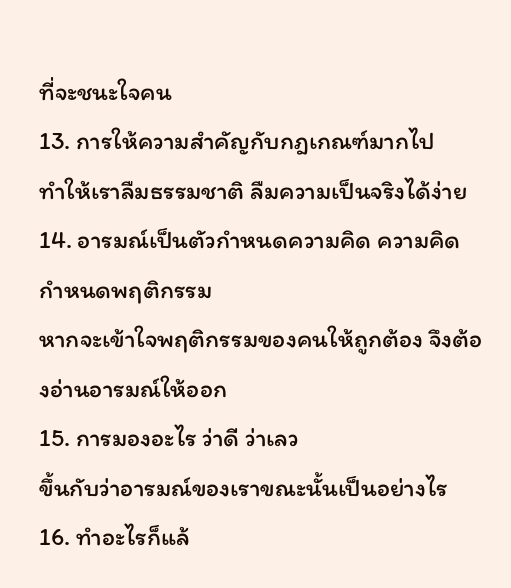ที่จะชนะใจคน
13. การให้ความสำคัญกับกฎเกณฑ์มากไป
ทำให้เราลืมธรรมชาติ ลืมความเป็นจริงได้ง่าย
14. อารมณ์เป็นตัวกำหนดความคิด ความคิดกำหนดพฤติกรรม
หากจะเข้าใจพฤติกรรมของคนให้ถูกต้อง จึงต้องอ่านอารมณ์ให้ออก
15. การมองอะไร ว่าดี ว่าเลว
ขึ้นกับว่าอารมณ์ของเราขณะนั้นเป็นอย่างไร
16. ทำอะไรก็แล้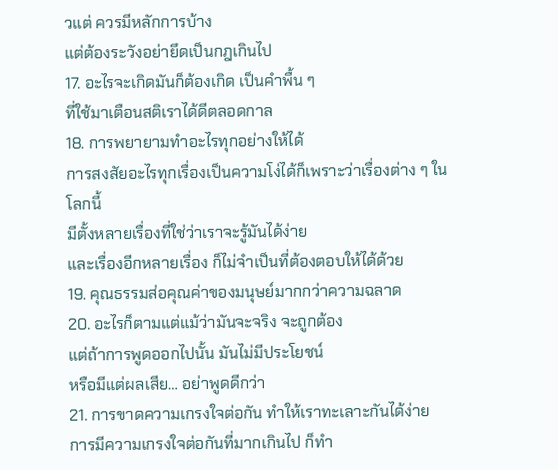วแต่ ควรมีหลักการบ้าง
แต่ต้องระวังอย่ายึดเป็นกฎเกินไป
17. อะไรจะเกิดมันก็ต้องเกิด เป็นคำพื้น ๆ
ที่ใช้มาเตือนสติเราได้ดีตลอดกาล
18. การพยายามทำอะไรทุกอย่างให้ได้
การสงสัยอะไรทุกเรื่องเป็นความโง่ได้ก็เพราะว่าเรื่องต่าง ๆ ในโลกนี้
มีตั้งหลายเรื่องที่ใช่ว่าเราจะรู้มันได้ง่าย
และเรื่องอีกหลายเรื่อง ก็ไม่จำเป็นที่ต้องตอบให้ได้ด้วย
19. คุณธรรมส่อคุณค่าของมนุษย์มากกว่าความฉลาด
20. อะไรก็ตามแต่แม้ว่ามันจะจริง จะถูกต้อง
แต่ถ้าการพูดออกไปนั้น มันไม่มีประโยชน์
หรือมีแต่ผลเสีย… อย่าพูดดีกว่า
21. การขาดความเกรงใจต่อกัน ทำให้เราทะเลาะกันได้ง่าย
การมีความเกรงใจต่อกันที่มากเกินไป ก็ทำ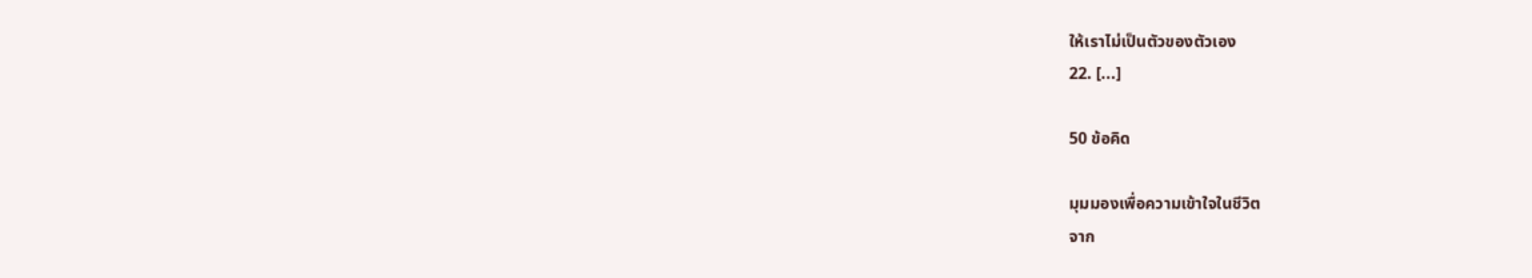ให้เราไม่เป็นตัวของตัวเอง
22. [...]

50 ข้อคิด

มุมมองเพื่อความเข้าใจในชีวิต
จาก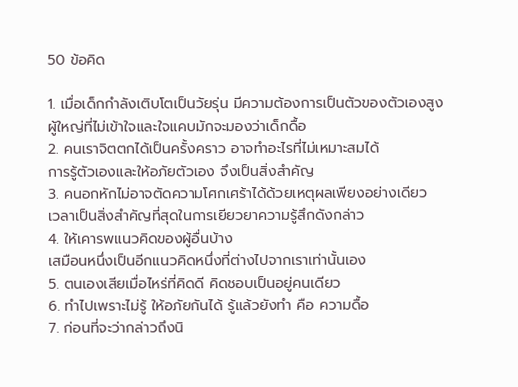50 ข้อคิด

1. เมื่อเด็กกำลังเติบโตเป็นวัยรุ่น มีความต้องการเป็นตัวของตัวเองสูง
ผู้ใหญ่ที่ไม่เข้าใจและใจแคบมักจะมองว่าเด็กดื้อ
2. คนเราจิตตกได้เป็นครั้งคราว อาจทำอะไรที่ไม่เหมาะสมได้
การรู้ตัวเองและให้อภัยตัวเอง จึงเป็นสิ่งสำคัญ
3. คนอกหักไม่อาจตัดความโศกเศร้าได้ด้วยเหตุผลเพียงอย่างเดียว
เวลาเป็นสิ่งสำคัญที่สุดในการเยียวยาความรู้สึกดังกล่าว
4. ให้เคารพแนวคิดของผู้อื่นบ้าง
เสมือนหนึ่งเป็นอีกแนวคิดหนึ่งที่ต่างไปจากเราเท่านั้นเอง
5. ตนเองเสียเมื่อไหร่ที่คิดดี คิดชอบเป็นอยู่คนเดียว
6. ทำไปเพราะไม่รู้ ให้อภัยกันได้ รู้แล้วยังทำ คือ ความดื้อ
7. ก่อนที่จะว่ากล่าวถึงนิ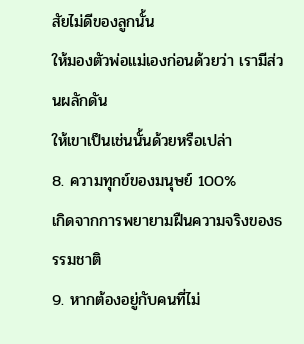สัยไม่ดีของลูกนั้น
ให้มองตัวพ่อแม่เองก่อนด้วยว่า เรามีส่วนผลักดัน
ให้เขาเป็นเช่นนั้นด้วยหรือเปล่า
8. ความทุกข์ของมนุษย์ 100%
เกิดจากการพยายามฝืนความจริงของธรรมชาติ
9. หากต้องอยู่กับคนที่ไม่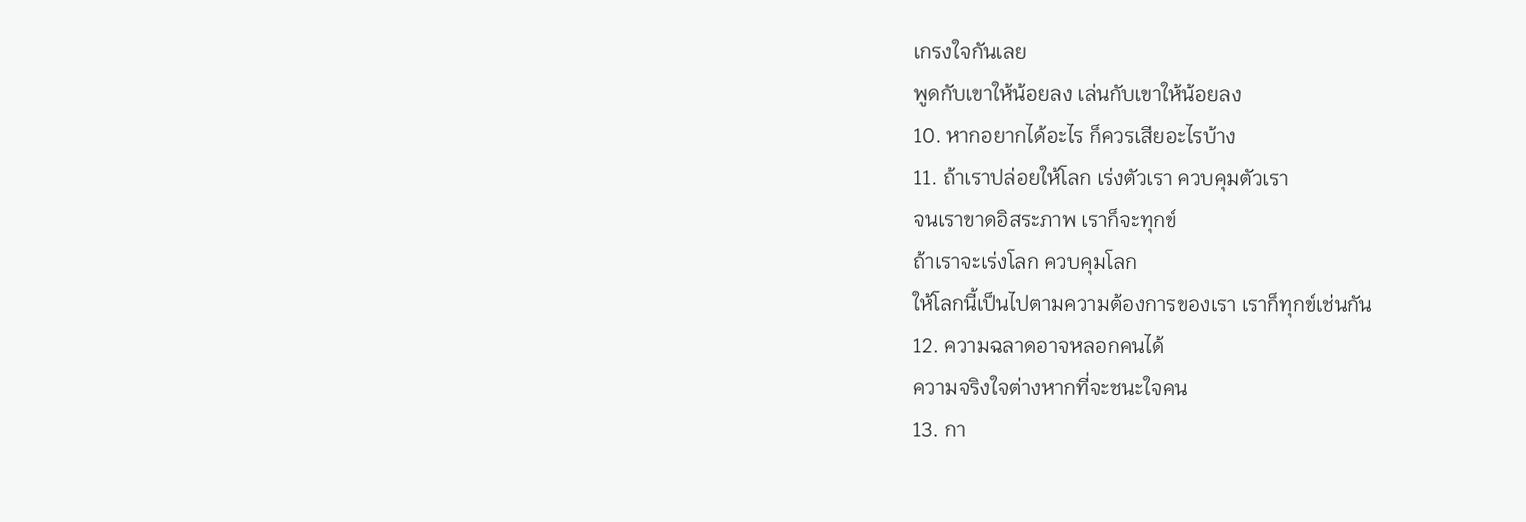เกรงใจกันเลย
พูดกับเขาให้น้อยลง เล่นกับเขาให้น้อยลง
10. หากอยากได้อะไร ก็ควรเสียอะไรบ้าง
11. ถ้าเราปล่อยให้โลก เร่งตัวเรา ควบคุมตัวเรา
จนเราขาดอิสระภาพ เราก็จะทุกข์
ถ้าเราจะเร่งโลก ควบคุมโลก
ให้โลกนี้เป็นไปตามความต้องการของเรา เราก็ทุกข์เช่นกัน
12. ความฉลาดอาจหลอกคนได้
ความจริงใจต่างหากที่จะชนะใจคน
13. กา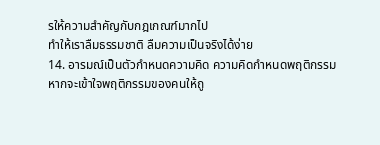รให้ความสำคัญกับกฎเกณฑ์มากไป
ทำให้เราลืมธรรมชาติ ลืมความเป็นจริงได้ง่าย
14. อารมณ์เป็นตัวกำหนดความคิด ความคิดกำหนดพฤติกรรม
หากจะเข้าใจพฤติกรรมของคนให้ถู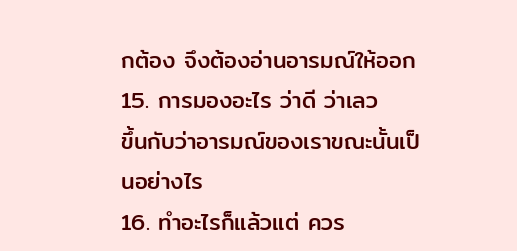กต้อง จึงต้องอ่านอารมณ์ให้ออก
15. การมองอะไร ว่าดี ว่าเลว
ขึ้นกับว่าอารมณ์ของเราขณะนั้นเป็นอย่างไร
16. ทำอะไรก็แล้วแต่ ควร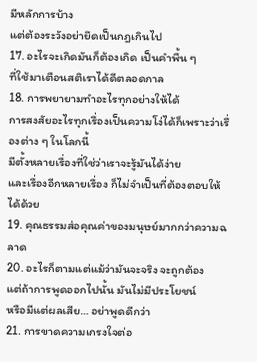มีหลักการบ้าง
แต่ต้องระวังอย่ายึดเป็นกฎเกินไป
17. อะไรจะเกิดมันก็ต้องเกิด เป็นคำพื้น ๆ
ที่ใช้มาเตือนสติเราได้ดีตลอดกาล
18. การพยายามทำอะไรทุกอย่างให้ได้
การสงสัยอะไรทุกเรื่องเป็นความโง่ได้ก็เพราะว่าเรื่องต่าง ๆ ในโลกนี้
มีตั้งหลายเรื่องที่ใช่ว่าเราจะรู้มันได้ง่าย
และเรื่องอีกหลายเรื่อง ก็ไม่จำเป็นที่ต้องตอบให้ได้ด้วย
19. คุณธรรมส่อคุณค่าของมนุษย์มากกว่าความฉลาด
20. อะไรก็ตามแต่แม้ว่ามันจะจริง จะถูกต้อง
แต่ถ้าการพูดออกไปนั้น มันไม่มีประโยชน์
หรือมีแต่ผลเสีย… อย่าพูดดีกว่า
21. การขาดความเกรงใจต่อ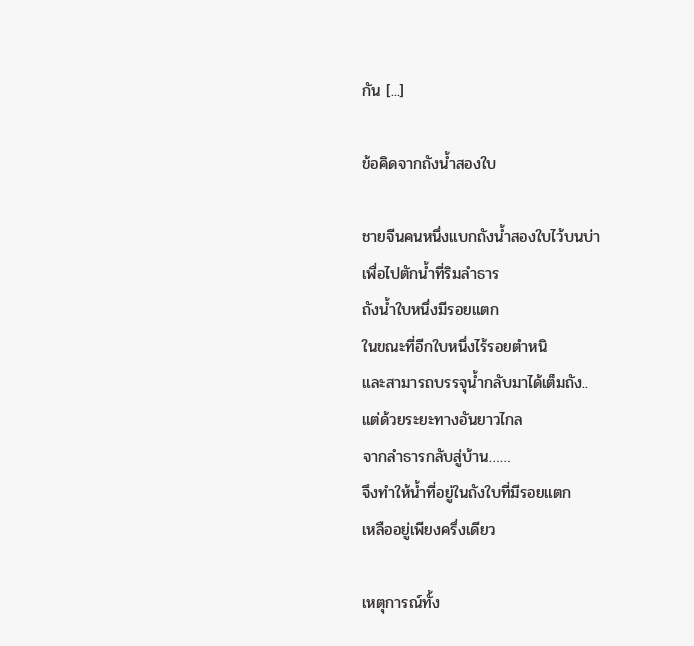กัน [...]

ข้อคิดจากถังน้ำสองใบ

ชายจีนคนหนึ่งแบกถังน้ำสองใบไว้บนบ่า
เพื่อไปตักน้ำที่ริมลำธาร
ถังน้ำใบหนึ่งมีรอยแตก
ในขณะที่อีกใบหนึ่งไร้รอยตำหนิ
และสามารถบรรจุน้ำกลับมาได้เต็มถัง..
แต่ด้วยระยะทางอันยาวไกล
จากลำธารกลับสู่บ้าน……
จึงทำให้น้ำที่อยู่ในถังใบที่มีรอยแตก
เหลืออยู่เพียงครึ่งเดียว

เหตุการณ์ทั้ง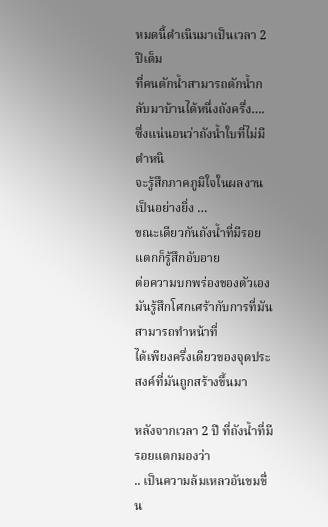หมดนี้ดำเนินมาเป็นเวลา 2 ปีเต็ม
ที่คนตักน้ำสามารถตักน้ำกลับมาบ้านได้หนึ่งถังครึ่ง….
ซึ่งแน่นอนว่าถังน้ำใบที่ไม่มีตำหนิ
จะรู้สึกภาคภูมิใจในผลงานเป็นอย่างยิ่ง …
ขณะเดียวกันถังน้ำที่มีรอยแตกก็รู้สึกอับอาย
ต่อความบกพร่องของตัวเอง
มันรู้สึกโศกเศร้ากับการที่มันสามารถทำหน้าที่
ได้เพียงครึ่งเดียวของจุดประสงค์ที่มันถูกสร้างขึ้นมา

หลังจากเวลา 2 ปี ที่ถังน้ำที่มีรอยแตกมองว่า
.. เป็นความล้มเหลวอันขมขื่น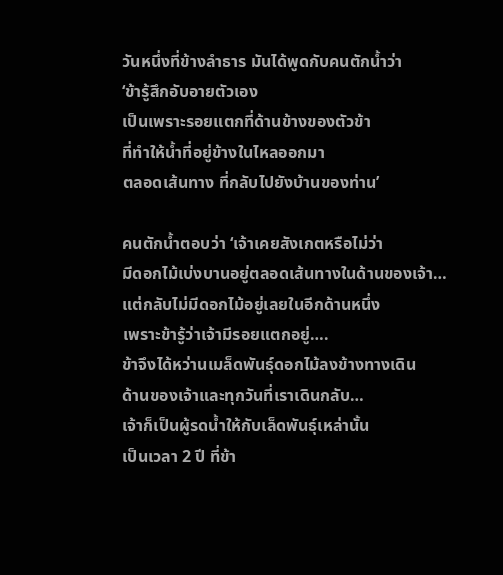วันหนึ่งที่ข้างลำธาร มันได้พูดกับคนตักน้ำว่า
‘ข้ารู้สึกอับอายตัวเอง
เป็นเพราะรอยแตกที่ด้านข้างของตัวข้า
ที่ทำให้น้ำที่อยู่ข้างในไหลออกมา
ตลอดเส้นทาง ที่กลับไปยังบ้านของท่าน’

คนตักน้ำตอบว่า ‘เจ้าเคยสังเกตหรือไม่ว่า
มีดอกไม้เบ่งบานอยู่ตลอดเส้นทางในด้านของเจ้า…
แต่กลับไม่มีดอกไม้อยู่เลยในอีกด้านหนึ่ง
เพราะข้ารู้ว่าเจ้ามีรอยแตกอยู่….
ข้าจึงได้หว่านเมล็ดพันธุ์ดอกไม้ลงข้างทางเดิน
ด้านของเจ้าและทุกวันที่เราเดินกลับ…
เจ้าก็เป็นผู้รดน้ำให้กับเล็ดพันธุ์เหล่านั้น
เป็นเวลา 2 ปี ที่ข้า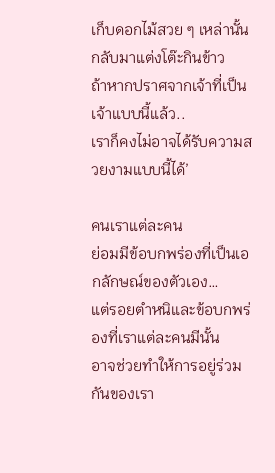เก็บดอกไม้สวย ๆ เหล่านั้น
กลับมาแต่งโต๊ะกินข้าว
ถ้าหากปราศจากเจ้าที่เป็นเจ้าแบบนี้แล้ว..
เราก็คงไม่อาจได้รับความสวยงามแบบนี้ได้’

คนเราแต่ละคน
ย่อมมีข้อบกพร่องที่เป็นเอกลักษณ์ของตัวเอง…
แต่รอยตำหนิและข้อบกพร่องที่เราแต่ละคนมีนั้น
อาจช่วยทำให้การอยู่ร่วมกันของเรา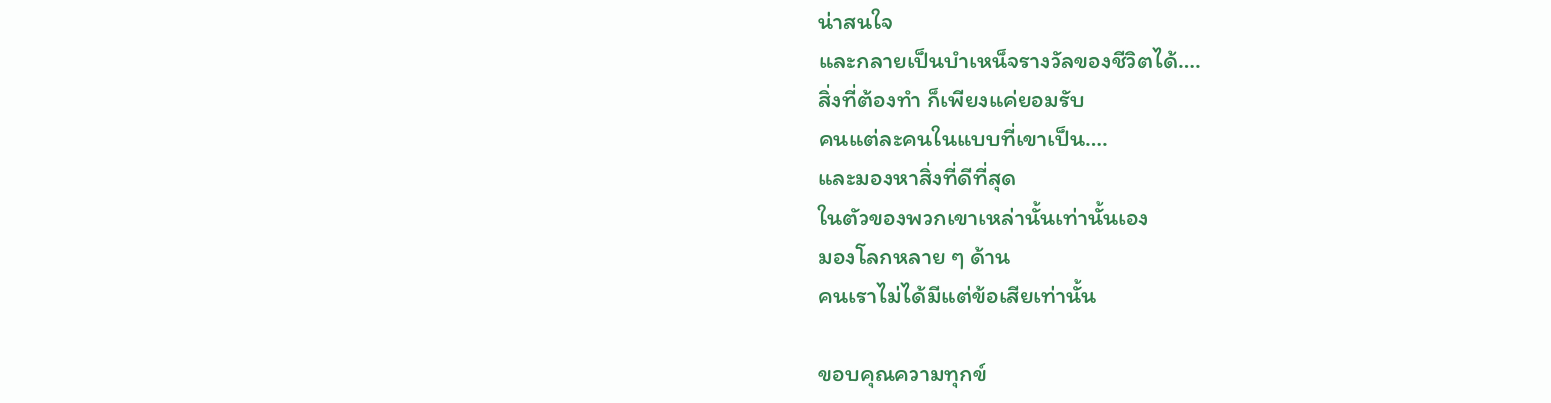น่าสนใจ
และกลายเป็นบำเหน็จรางวัลของชีวิตได้….
สิ่งที่ต้องทำ ก็เพียงแค่ยอมรับ
คนแต่ละคนในแบบที่เขาเป็น….
และมองหาสิ่งที่ดีที่สุด
ในตัวของพวกเขาเหล่านั้นเท่านั้นเอง
มองโลกหลาย ๆ ด้าน
คนเราไม่ได้มีแต่ข้อเสียเท่านั้น

ขอบคุณความทุกข์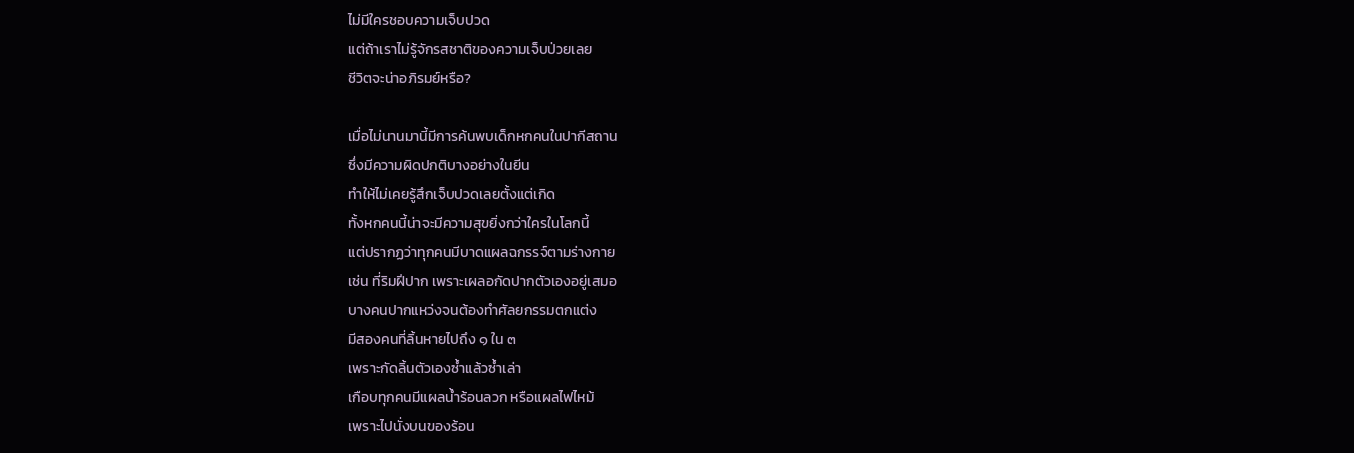ไม่มีใครชอบความเจ็บปวด
แต่ถ้าเราไม่รู้จักรสชาติของความเจ็บป่วยเลย
ชีวิตจะน่าอภิรมย์หรือ?

เมื่อไม่นานมานี้มีการค้นพบเด็กหกคนในปากีสถาน
ซึ่งมีความผิดปกติบางอย่างในยีน
ทำให้ไม่เคยรู้สึกเจ็บปวดเลยตั้งแต่เกิด
ทั้งหกคนนี้น่าจะมีความสุขยิ่งกว่าใครในโลกนี้
แต่ปรากฏว่าทุกคนมีบาดแผลฉกรรจ์ตามร่างกาย
เช่น ที่ริมฝีปาก เพราะเผลอกัดปากตัวเองอยู่เสมอ
บางคนปากแหว่งจนต้องทำศัลยกรรมตกแต่ง
มีสองคนที่ลิ้นหายไปถึง ๑ ใน ๓
เพราะกัดลิ้นตัวเองซ้ำแล้วซ้ำเล่า
เกือบทุกคนมีแผลน้ำร้อนลวก หรือแผลไฟไหม้
เพราะไปนั่งบนของร้อน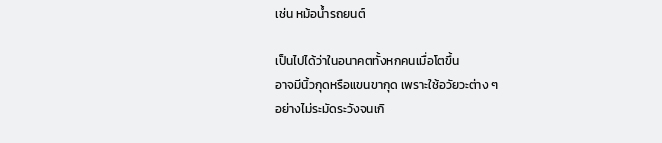เช่น หม้อน้ำรถยนต์

เป็นไปได้ว่าในอนาคตทั้งหกคนเมื่อโตขึ้น
อาจมีนิ้วกุดหรือแขนขากุด เพราะใช้อวัยวะต่าง ๆ
อย่างไม่ระมัดระวังจนเกิ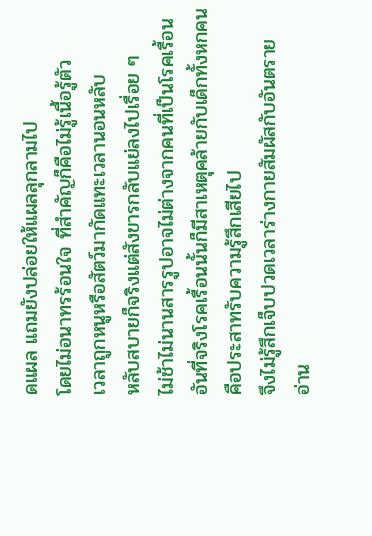ดแผล แถมยังปล่อยให้แผลลุกลามไป
โดยไม่อนาทรร้อนใจ ที่สำคัญก็คือไม่รู้เนื้อรู้ตัว
เวลาถูกหนูหรือสัตว์มากัดแทะเวลานอนหลับ
หลับสบายก็จริงแต่สังขารกลับแย่ลงไปเรื่อย ๆ
ไม่ช้าไม่นานสารรูปอาจไม่ต่างจากคนที่เป็นโรคเรื้อน
อันที่จริงโรคเรื้อนนั้นก็มีสาเหตุคล้ายกับเด็กทั้งหกคน
คือประสาทรับความรู้สึกเสียไป
จึงไม่รู้สึกเจ็บปวดเวลาร่างกายสัมผัสกับอันตราย
อ่าน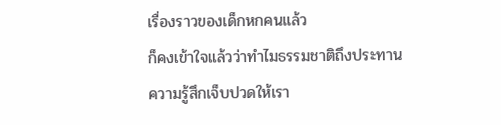เรื่องราวของเด็กหกคนแล้ว
ก็คงเข้าใจแล้วว่าทำไมธรรมชาติถึงประทาน
ความรู้สึกเจ็บปวดให้เรา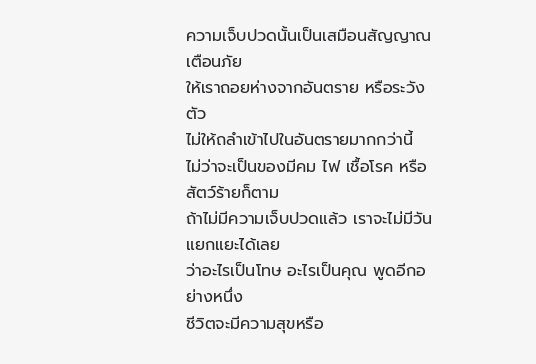ความเจ็บปวดนั้นเป็นเสมือนสัญญาณเตือนภัย
ให้เราถอยห่างจากอันตราย หรือระวังตัว
ไม่ให้ถลำเข้าไปในอันตรายมากกว่านี้
ไม่ว่าจะเป็นของมีคม ไฟ เชื้อโรค หรือสัตว์ร้ายก็ตาม
ถ้าไม่มีความเจ็บปวดแล้ว เราจะไม่มีวันแยกแยะได้เลย
ว่าอะไรเป็นโทษ อะไรเป็นคุณ พูดอีกอย่างหนึ่ง
ชีวิตจะมีความสุขหรือ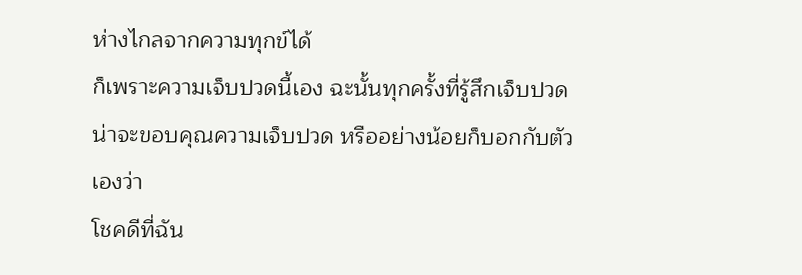ห่างไกลจากความทุกข์ได้
ก็เพราะความเจ็บปวดนี้เอง ฉะนั้นทุกครั้งที่รู้สึกเจ็บปวด
น่าจะขอบคุณความเจ็บปวด หรืออย่างน้อยก็บอกกับตัวเองว่า
โชคดีที่ฉัน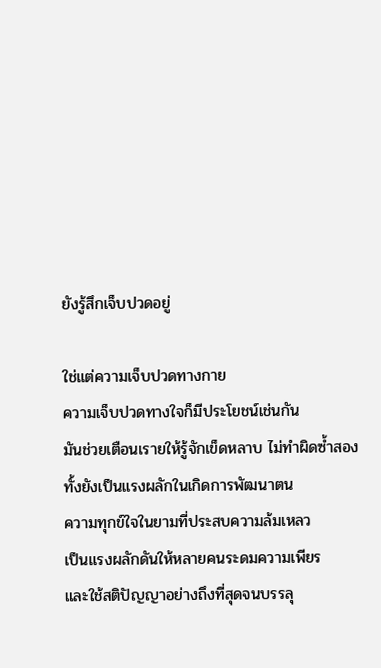ยังรู้สึกเจ็บปวดอยู่

ใช่แต่ความเจ็บปวดทางกาย
ความเจ็บปวดทางใจก็มีประโยชน์เช่นกัน
มันช่วยเตือนเรายให้รู้จักเข็ดหลาบ ไม่ทำผิดซ้ำสอง
ทั้งยังเป็นแรงผลักในเกิดการพัฒนาตน
ความทุกข์ใจในยามที่ประสบความล้มเหลว
เป็นแรงผลักดันให้หลายคนระดมความเพียร
และใช้สติปัญญาอย่างถึงที่สุดจนบรรลุ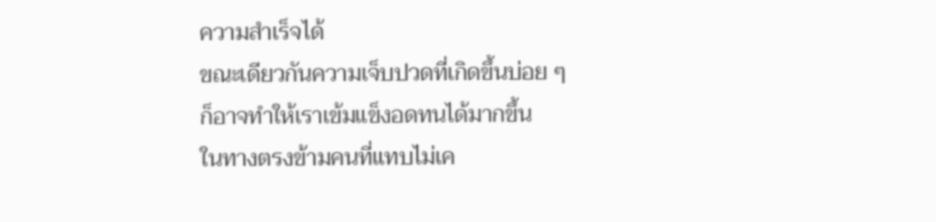ความสำเร็จได้
ขณะเดียวกันความเจ็บปวดที่เกิดขึ้นบ่อย ๆ
ก็อาจทำให้เราเข้มแข็งอดทนได้มากขึ้น
ในทางตรงข้ามคนที่แทบไม่เค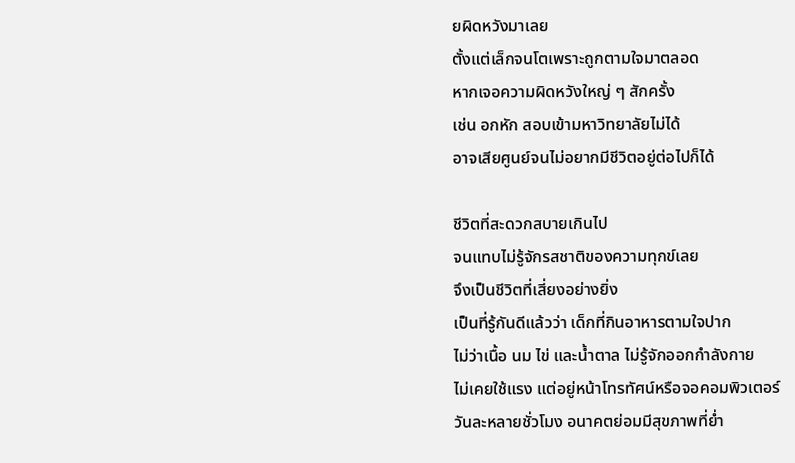ยผิดหวังมาเลย
ตั้งแต่เล็กจนโตเพราะถูกตามใจมาตลอด
หากเจอความผิดหวังใหญ่ ๆ สักครั้ง
เช่น อกหัก สอบเข้ามหาวิทยาลัยไม่ได้
อาจเสียศูนย์จนไม่อยากมีชีวิตอยู่ต่อไปก็ได้

ชีวิตที่สะดวกสบายเกินไป
จนแทบไม่รู้จักรสชาติของความทุกข์เลย
จึงเป็นชีวิตที่เสี่ยงอย่างยิ่ง
เป็นที่รู้กันดีแล้วว่า เด็กที่กินอาหารตามใจปาก
ไม่ว่าเนื้อ นม ไข่ และน้ำตาล ไม่รู้จักออกกำลังกาย
ไม่เคยใช้แรง แต่อยู่หน้าโทรทัศน์หรือจอคอมพิวเตอร์
วันละหลายชั่วโมง อนาคตย่อมมีสุขภาพที่ย่ำ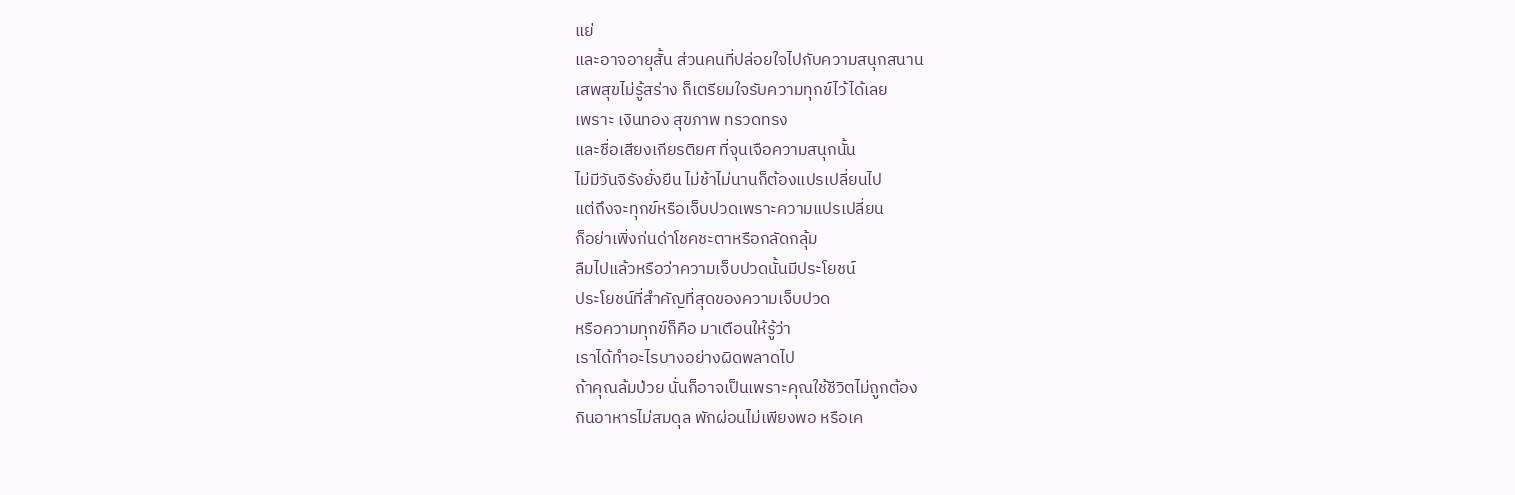แย่
และอาจอายุสั้น ส่วนคนที่ปล่อยใจไปกับความสนุกสนาน
เสพสุขไม่รู้สร่าง ก็เตรียมใจรับความทุกข์ไว้ได้เลย
เพราะ เงินทอง สุขภาพ ทรวดทรง
และชื่อเสียงเกียรติยศ ที่จุนเจือความสนุกนั้น
ไม่มีวันจิรังยั่งยืน ไม่ช้าไม่นานก็ต้องแปรเปลี่ยนไป
แต่ถึงจะทุกข์หรือเจ็บปวดเพราะความแปรเปลี่ยน
ก็อย่าเพิ่งก่นด่าโชคชะตาหรือกลัดกลุ้ม
ลืมไปแล้วหรือว่าความเจ็บปวดนั้นมีประโยชน์
ประโยชน์ที่สำคัญที่สุดของความเจ็บปวด
หรือความทุกข์ก็คือ มาเตือนให้รู้ว่า
เราได้ทำอะไรบางอย่างผิดพลาดไป
ถ้าคุณล้มป่วย นั่นก็อาจเป็นเพราะคุณใช้ชีวิตไม่ถูกต้อง
กินอาหารไม่สมดุล พักผ่อนไม่เพียงพอ หรือเค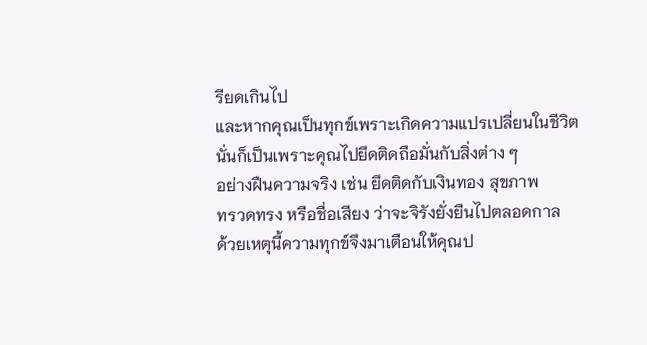รียดเกินไป
และหากคุณเป็นทุกข์เพราะเกิดความแปรเปลี่ยนในชีวิต
นั่นก็เป็นเพราะคุณไปยึดติดถือมั่นกับสิ่งต่าง ๆ
อย่างฝืนความจริง เช่น ยึดติดกับเงินทอง สุขภาพ
ทรวดทรง หรือชื่อเสียง ว่าจะจิรังยั่งยืนไปตลอดกาล
ด้วยเหตุนี้ความทุกข์จึงมาเตือนให้คุณป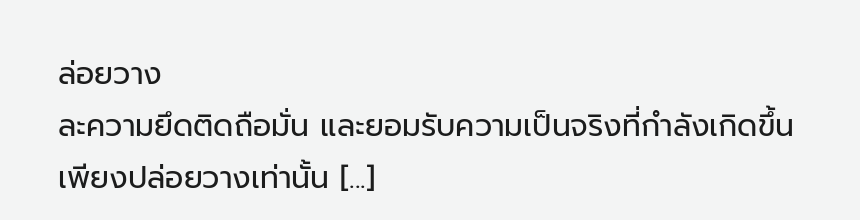ล่อยวาง
ละความยึดติดถือมั่น และยอมรับความเป็นจริงที่กำลังเกิดขึ้น
เพียงปล่อยวางเท่านั้น [...]